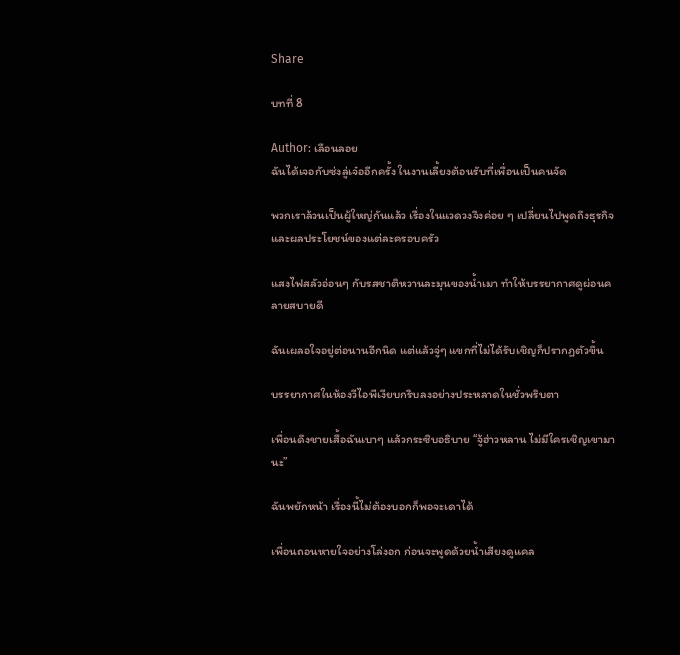Share

บทที่ 8

Author: เลือนลอย
ฉันได้เจอกับซ่งลู่เจ๋ออีกครั้ง ในงานเลี้ยงต้อนรับที่เพื่อนเป็นคนจัด

พวกเราล้วนเป็นผู้ใหญ่กันแล้ว เรื่องในแวดวงจึงค่อย ๆ เปลี่ยนไปพูดถึงธุรกิจและผลประโยชน์ของแต่ละครอบครัว

แสงไฟสลัวอ่อนๆ กับรสชาติหวานละมุนของน้ำเมา ทำให้บรรยากาศดูผ่อนคลายสบายดี

ฉันเผลอใจอยู่ต่อนานอีกนิด แต่แล้วจู่ๆ แขกที่ไม่ได้รับเชิญก็ปรากฏตัวขึ้น

บรรยากาศในห้องวีไอพีเงียบกริบลงอย่างประหลาดในชั่วพริบตา

เพื่อนดึงชายเสื้อฉันเบาๆ แล้วกระซิบอธิบาย “จู้ฮ่าวหลาน ไม่มีใครเชิญเขามานะ”

ฉันพยักหน้า เรื่องนี้ไม่ต้องบอกก็พอจะเดาได้

เพื่อนถอนหายใจอย่างโล่งอก ก่อนจะพูดด้วยน้ำเสียงดูแคล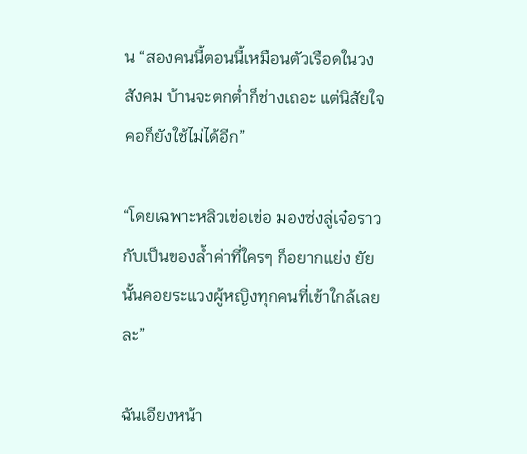น “สองคนนี้ตอนนี้เหมือนตัวเรือดในวงสังคม บ้านจะตกต่ำก็ช่างเถอะ แต่นิสัยใจคอก็ยังใช้ไม่ได้อีก”

“โดยเฉพาะหลิวเข่อเข่อ มองซ่งลู่เจ๋อราวกับเป็นของล้ำค่าที่ใครๆ ก็อยากแย่ง ยัยนั้นคอยระแวงผู้หญิงทุกคนที่เข้าใกล้เลยละ”

ฉันเอียงหน้า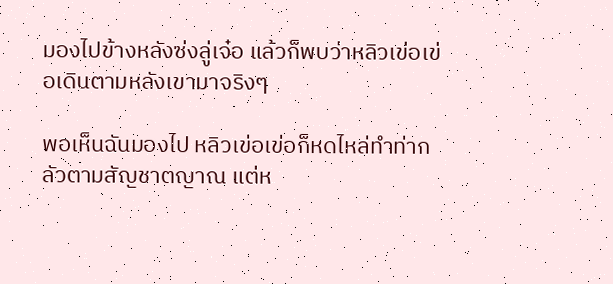มองไปข้างหลังซ่งลู่เจ๋อ แล้วก็พบว่าหลิวเข่อเข่อเดินตามหลังเขามาจริงๆ

พอเห็นฉันมองไป หลิวเข่อเข่อก็หดไหล่ทำท่ากลัวตามสัญชาตญาณ แต่ห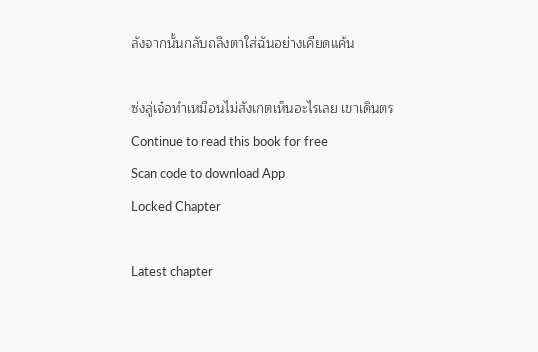ลังจากนั้นกลับถลึงตาใส่ฉันอย่างเคียดแค้น

ซ่งลู่เจ๋อทำเหมือนไม่สังเกตเห็นอะไรเลย เขาเดินตร
Continue to read this book for free
Scan code to download App
Locked Chapter

Latest chapter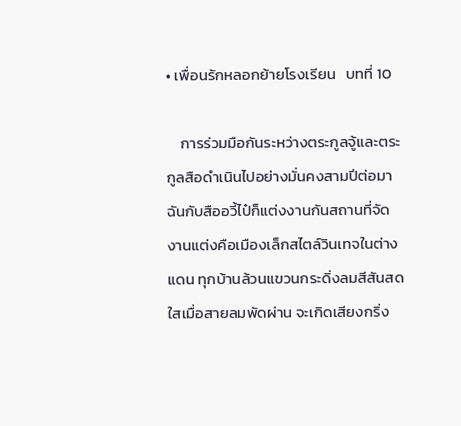• เพื่อนรักหลอกย้ายโรงเรียน   บทที่ 10

    การร่วมมือกันระหว่างตระกูลจู้และตระกูลสือดำเนินไปอย่างมั่นคงสามปีต่อมา ฉันกับสืออวี้ไป๋ก็แต่งงานกันสถานที่จัดงานแต่งคือเมืองเล็กสไตล์วินเทจในต่างแดน ทุกบ้านล้วนแขวนกระดิ่งลมสีสันสดใสเมื่อสายลมพัดผ่าน จะเกิดเสียงกริ่ง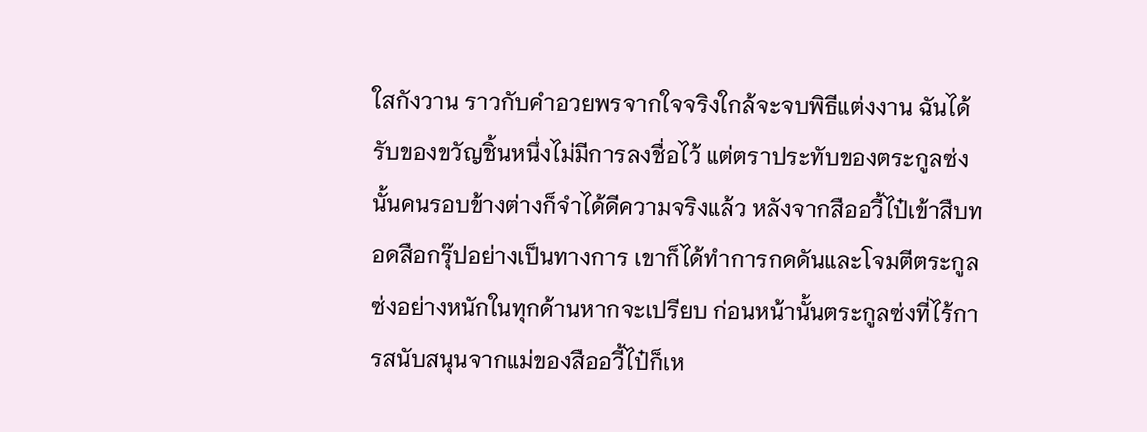ใสกังวาน ราวกับคำอวยพรจากใจจริงใกล้จะจบพิธีแต่งงาน ฉันได้รับของขวัญชิ้นหนึ่งไม่มีการลงชื่อไว้ แต่ตราประทับของตระกูลซ่งนั้นคนรอบข้างต่างก็จำได้ดีความจริงแล้ว หลังจากสืออวี้ไป๋เข้าสืบทอดสือกรุ๊ปอย่างเป็นทางการ เขาก็ได้ทำการกดดันและโจมตีตระกูลซ่งอย่างหนักในทุกด้านหากจะเปรียบ ก่อนหน้านั้นตระกูลซ่งที่ไร้การสนับสนุนจากแม่ของสืออวี้ไป๋ก็เห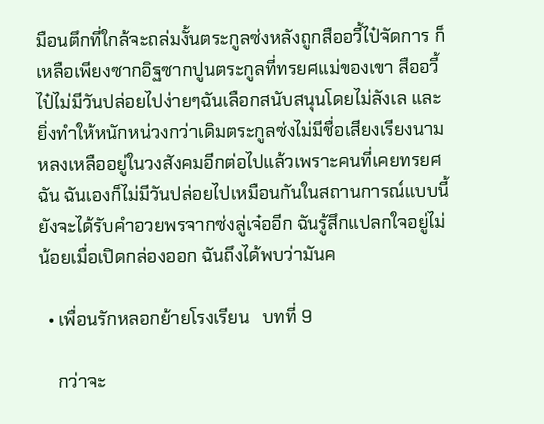มือนตึกที่ใกล้จะถล่มงั้นตระกูลซ่งหลังถูกสืออวี้ไป๋จัดการ ก็เหลือเพียงซากอิฐซากปูนตระกูลที่ทรยศแม่ของเขา สืออวี้ไป๋ไม่มีวันปล่อยไปง่ายๆฉันเลือกสนับสนุนโดยไม่ลังเล และยิ่งทำให้หนักหน่วงกว่าเดิมตระกูลซ่งไม่มีชื่อเสียงเรียงนามหลงเหลืออยู่ในวงสังคมอีกต่อไปแล้วเพราะคนที่เคยทรยศฉัน ฉันเองก็ไม่มีวันปล่อยไปเหมือนกันในสถานการณ์แบบนี้ยังจะได้รับคำอวยพรจากซ่งลู่เจ๋ออีก ฉันรู้สึกแปลกใจอยู่ไม่น้อยเมื่อเปิดกล่องออก ฉันถึงได้พบว่ามันค

  • เพื่อนรักหลอกย้ายโรงเรียน   บทที่ 9

    กว่าจะ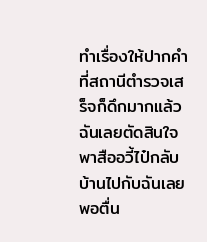ทำเรื่องให้ปากคำที่สถานีตำรวจเสร็จก็ดึกมากแล้ว ฉันเลยตัดสินใจพาสืออวี้ไป๋กลับบ้านไปกับฉันเลยพอตื่น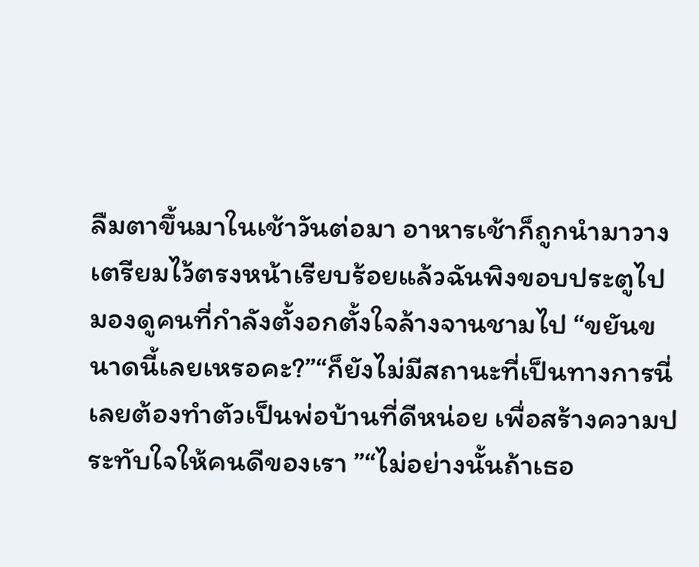ลืมตาขึ้นมาในเช้าวันต่อมา อาหารเช้าก็ถูกนำมาวางเตรียมไว้ตรงหน้าเรียบร้อยแล้วฉันพิงขอบประตูไปมองดูคนที่กำลังตั้งอกตั้งใจล้างจานชามไป “ขยันขนาดนี้เลยเหรอคะ?”“ก็ยังไม่มีสถานะที่เป็นทางการนี่ เลยต้องทำตัวเป็นพ่อบ้านที่ดีหน่อย เพื่อสร้างความประทับใจให้คนดีของเรา ”“ไม่อย่างนั้นถ้าเธอ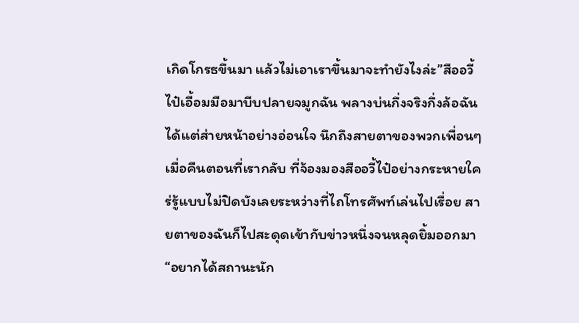เกิดโกรธขึ้นมา แล้วไม่เอาเราขึ้นมาจะทำยังไงล่ะ”สืออวี้ไป๋เอื้อมมือมาบีบปลายจมูกฉัน พลางบ่นกึ่งจริงกึ่งล้อฉันได้แต่ส่ายหน้าอย่างอ่อนใจ นึกถึงสายตาของพวกเพื่อนๆ เมื่อคืนตอนที่เรากลับ ที่จ้องมองสืออวี้ไป๋อย่างกระหายใคร่รู้แบบไม่ปิดบังเลยระหว่างที่ไถโทรศัพท์เล่นไปเรื่อย สายตาของฉันก็ไปสะดุดเข้ากับข่าวหนึ่งจนหลุดยิ้มออกมา “อยากได้สถานะนัก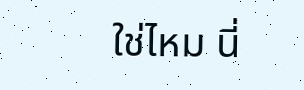ใช่ไหม นี่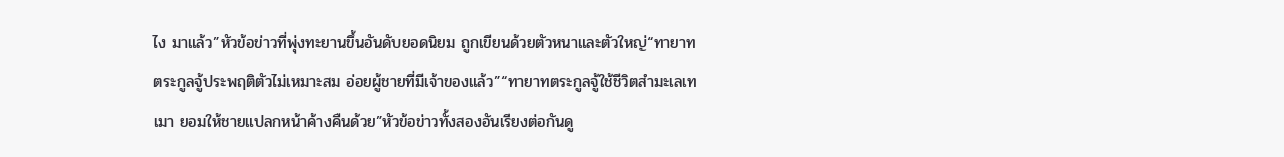ไง มาแล้ว”หัวข้อข่าวที่พุ่งทะยานขึ้นอันดับยอดนิยม ถูกเขียนด้วยตัวหนาและตัวใหญ่“ทายาทตระกูลจู้ประพฤติตัวไม่เหมาะสม อ่อยผู้ชายที่มีเจ้าของแล้ว”“ทายาทตระกูลจู้ใช้ชีวิตสำมะเลเทเมา ยอมให้ชายแปลกหน้าค้างคืนด้วย”หัวข้อข่าวทั้งสองอันเรียงต่อกันดู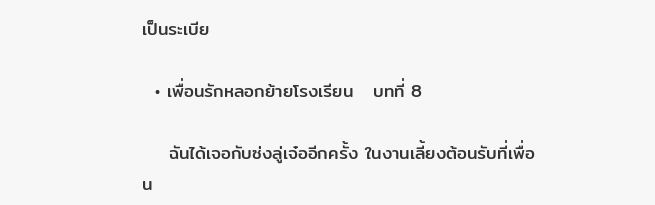เป็นระเบีย

  • เพื่อนรักหลอกย้ายโรงเรียน   บทที่ 8

    ฉันได้เจอกับซ่งลู่เจ๋ออีกครั้ง ในงานเลี้ยงต้อนรับที่เพื่อน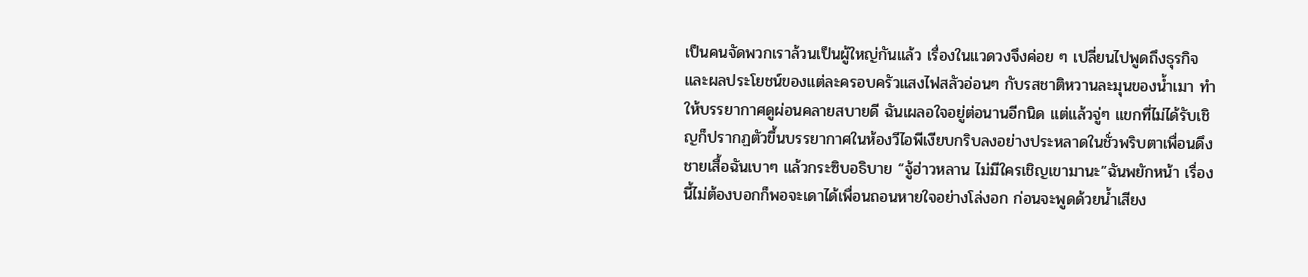เป็นคนจัดพวกเราล้วนเป็นผู้ใหญ่กันแล้ว เรื่องในแวดวงจึงค่อย ๆ เปลี่ยนไปพูดถึงธุรกิจและผลประโยชน์ของแต่ละครอบครัวแสงไฟสลัวอ่อนๆ กับรสชาติหวานละมุนของน้ำเมา ทำให้บรรยากาศดูผ่อนคลายสบายดี ฉันเผลอใจอยู่ต่อนานอีกนิด แต่แล้วจู่ๆ แขกที่ไม่ได้รับเชิญก็ปรากฏตัวขึ้นบรรยากาศในห้องวีไอพีเงียบกริบลงอย่างประหลาดในชั่วพริบตาเพื่อนดึงชายเสื้อฉันเบาๆ แล้วกระซิบอธิบาย “จู้ฮ่าวหลาน ไม่มีใครเชิญเขามานะ”ฉันพยักหน้า เรื่องนี้ไม่ต้องบอกก็พอจะเดาได้เพื่อนถอนหายใจอย่างโล่งอก ก่อนจะพูดด้วยน้ำเสียง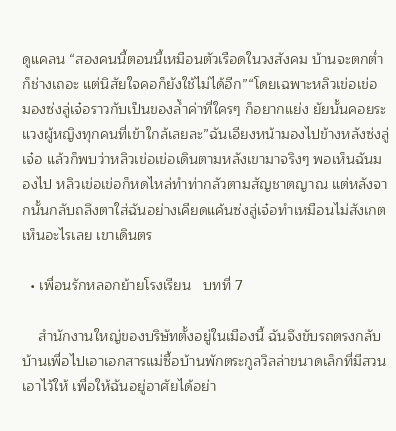ดูแคลน “สองคนนี้ตอนนี้เหมือนตัวเรือดในวงสังคม บ้านจะตกต่ำก็ช่างเถอะ แต่นิสัยใจคอก็ยังใช้ไม่ได้อีก”“โดยเฉพาะหลิวเข่อเข่อ มองซ่งลู่เจ๋อราวกับเป็นของล้ำค่าที่ใครๆ ก็อยากแย่ง ยัยนั้นคอยระแวงผู้หญิงทุกคนที่เข้าใกล้เลยละ”ฉันเอียงหน้ามองไปข้างหลังซ่งลู่เจ๋อ แล้วก็พบว่าหลิวเข่อเข่อเดินตามหลังเขามาจริงๆ พอเห็นฉันมองไป หลิวเข่อเข่อก็หดไหล่ทำท่ากลัวตามสัญชาตญาณ แต่หลังจากนั้นกลับถลึงตาใส่ฉันอย่างเคียดแค้นซ่งลู่เจ๋อทำเหมือนไม่สังเกตเห็นอะไรเลย เขาเดินตร

  • เพื่อนรักหลอกย้ายโรงเรียน   บทที่ 7

    สำนักงานใหญ่ของบริษัทตั้งอยู่ในเมืองนี้ ฉันจึงขับรถตรงกลับบ้านเพื่อไปเอาเอกสารแม่ซื้อบ้านพักตระกูลวิลล่าขนาดเล็กที่มีสวนเอาไว้ให้ เพื่อให้ฉันอยู่อาศัยได้อย่า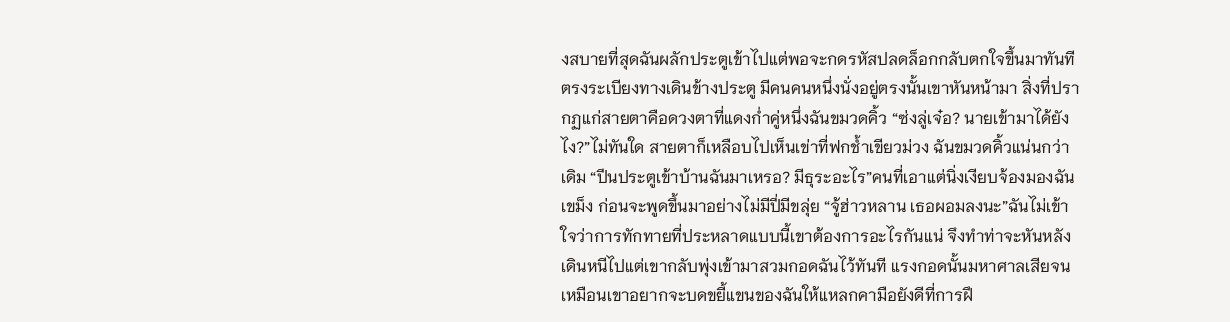งสบายที่สุดฉันผลักประตูเข้าไปแต่พอจะกดรหัสปลดล็อกกลับตกใจขึ้นมาทันทีตรงระเบียงทางเดินข้างประตู มีคนคนหนึ่งนั่งอยู่ตรงนั้นเขาหันหน้ามา สิ่งที่ปรากฏแก่สายตาคือดวงตาที่แดงก่ำคู่หนึ่งฉันขมวดคิ้ว “ซ่งลู่เจ๋อ? นายเข้ามาได้ยังไง?”ไม่ทันใด สายตาก็เหลือบไปเห็นเข่าที่ฟกช้ำเขียวม่วง ฉันขมวดคิ้วแน่นกว่าเดิม “ปีนประตูเข้าบ้านฉันมาเหรอ? มีธุระอะไร”คนที่เอาแต่นิ่งเงียบจ้องมองฉันเขม็ง ก่อนจะพูดขึ้นมาอย่างไม่มีปี่มีขลุ่ย “จู้ฮ่าวหลาน เธอผอมลงนะ”ฉันไม่เข้าใจว่าการทักทายที่ประหลาดแบบนี้เขาต้องการอะไรกันแน่ จึงทำท่าจะหันหลังเดินหนีไปแต่เขากลับพุ่งเข้ามาสวมกอดฉันไว้ทันที แรงกอดนั้นมหาศาลเสียจนเหมือนเขาอยากจะบดขยี้แขนของฉันให้แหลกคามือยังดีที่การฝึ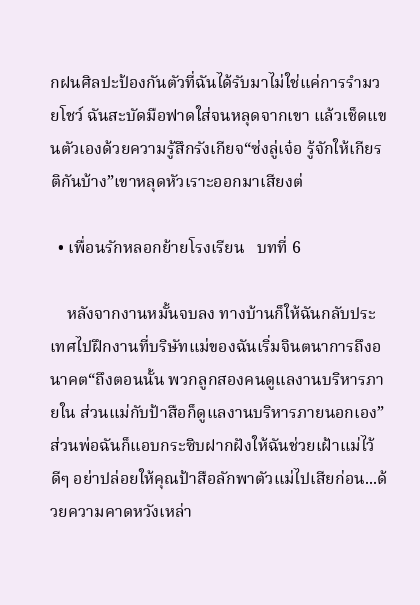กฝนศิลปะป้องกันตัวที่ฉันได้รับมาไม่ใช่แค่การรำมวยโชว์ ฉันสะบัดมือฟาดใส่จนหลุดจากเขา แล้วเช็ดแขนตัวเองด้วยความรู้สึกรังเกียจ“ซ่งลู่เจ๋อ รู้จักให้เกียรติกันบ้าง”เขาหลุดหัวเราะออกมาเสียงต่

  • เพื่อนรักหลอกย้ายโรงเรียน   บทที่ 6

    หลังจากงานหมั้นจบลง ทางบ้านก็ให้ฉันกลับประเทศไปฝึกงานที่บริษัทแม่ของฉันเริ่มจินตนาการถึงอนาคต“ถึงตอนนั้น พวกลูกสองคนดูแลงานบริหารภายใน ส่วนแม่กับป้าสือก็ดูแลงานบริหารภายนอกเอง” ส่วนพ่อฉันก็แอบกระซิบฝากฝังให้ฉันช่วยเฝ้าแม่ไว้ดีๆ อย่าปล่อยให้คุณป้าสือลักพาตัวแม่ไปเสียก่อน...ด้วยความคาดหวังเหล่า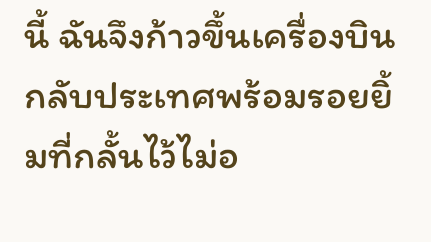นี้ ฉันจึงก้าวขึ้นเครื่องบินกลับประเทศพร้อมรอยยิ้มที่กลั้นไว้ไม่อ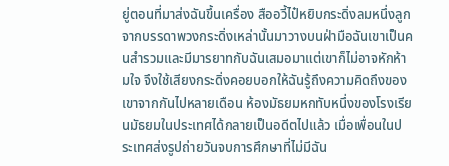ยู่ตอนที่มาส่งฉันขึ้นเครื่อง สืออวี้ไป๋หยิบกระดิ่งลมหนึ่งลูกจากบรรดาพวงกระดิ่งเหล่านั้นมาวางบนฝ่ามือฉันเขาเป็นคนสำรวมและมีมารยาทกับฉันเสมอมาแต่เขาก็ไม่อาจหักห้ามใจ จึงใช้เสียงกระดิ่งคอยบอกให้ฉันรู้ถึงความคิดถึงของเขาจากกันไปหลายเดือน ห้องมัธยมหกทับหนึ่งของโรงเรียนมัธยมในประเทศได้กลายเป็นอดีตไปแล้ว เมื่อเพื่อนในประเทศส่งรูปถ่ายวันจบการศึกษาที่ไม่มีฉัน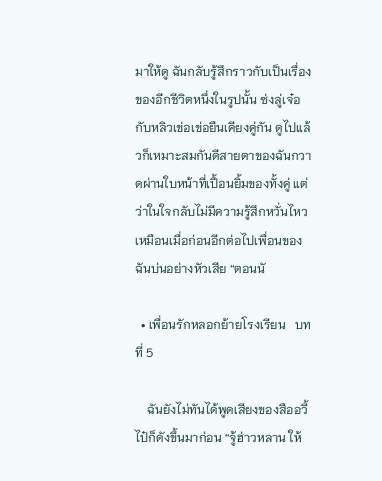มาให้ดู ฉันกลับรู้สึกราวกับเป็นเรื่องของอีกชีวิตหนึ่งในรูปนั้น ซ่งลู่เจ๋อกับหลิวเข่อเข่อยืนเคียงคู่กัน ดูไปแล้วก็เหมาะสมกันดีสายตาของฉันกวาดผ่านใบหน้าที่เปื้อนยิ้มของทั้งคู่ แต่ว่าในใจกลับไม่มีความรู้สึกหวั่นไหวเหมือนเมื่อก่อนอีกต่อไปเพื่อนของฉันบ่นอย่างหัวเสีย “ตอนนั

  • เพื่อนรักหลอกย้ายโรงเรียน   บทที่ 5

    ฉันยังไม่ทันได้พูดเสียงของสืออวี้ไป๋ก็ดังขึ้นมาก่อน “จู้ฮ่าวหลาน ให้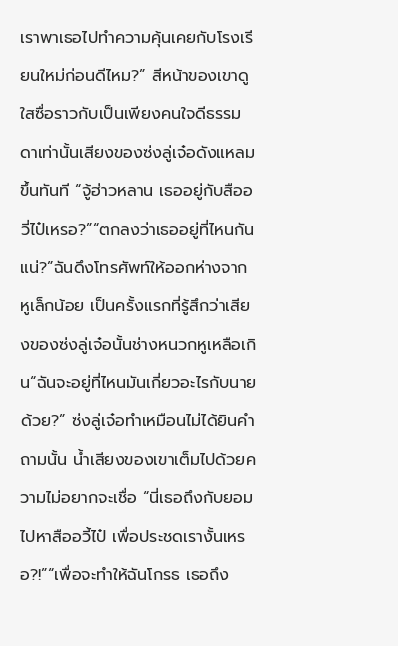เราพาเธอไปทำความคุ้นเคยกับโรงเรียนใหม่ก่อนดีไหม?” สีหน้าของเขาดูใสซื่อราวกับเป็นเพียงคนใจดีธรรมดาเท่านั้นเสียงของซ่งลู่เจ๋อดังแหลมขึ้นทันที “จู้ฮ่าวหลาน เธออยู่กับสืออวี่ไป๋เหรอ?”“ตกลงว่าเธออยู่ที่ไหนกันแน่?”ฉันดึงโทรศัพท์ให้ออกห่างจากหูเล็กน้อย เป็นครั้งแรกที่รู้สึกว่าเสียงของซ่งลู่เจ๋อนั้นช่างหนวกหูเหลือเกิน“ฉันจะอยู่ที่ไหนมันเกี่ยวอะไรกับนายด้วย?” ซ่งลู่เจ๋อทำเหมือนไม่ได้ยินคำถามนั้น น้ำเสียงของเขาเต็มไปด้วยความไม่อยากจะเชื่อ “นี่เธอถึงกับยอมไปหาสืออวี้ไป๋ เพื่อประชดเรางั้นเหรอ?!”“เพื่อจะทำให้ฉันโกรธ เธอถึง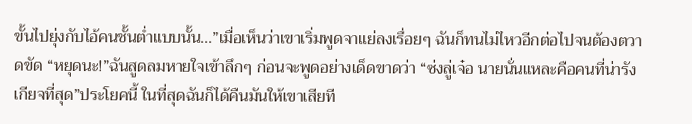ขั้นไปยุ่งกับไอ้คนชั้นต่ำแบบนั้น...”เมื่อเห็นว่าเขาเริ่มพูดจาแย่ลงเรื่อยๆ ฉันก็ทนไม่ไหวอีกต่อไปจนต้องตวาดขัด “หยุดนะ!”ฉันสูดลมหายใจเข้าลึกๆ ก่อนจะพูดอย่างเด็ดขาดว่า “ซ่งลู่เจ๋อ นายนั่นแหละคือคนที่น่ารังเกียจที่สุด”ประโยคนี้ ในที่สุดฉันก็ได้คืนมันให้เขาเสียที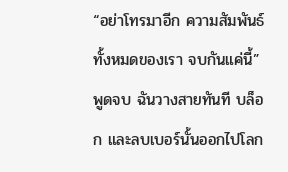“อย่าโทรมาอีก ความสัมพันธ์ทั้งหมดของเรา จบกันแค่นี้”พูดจบ ฉันวางสายทันที บล็อก และลบเบอร์นั้นออกไปโลก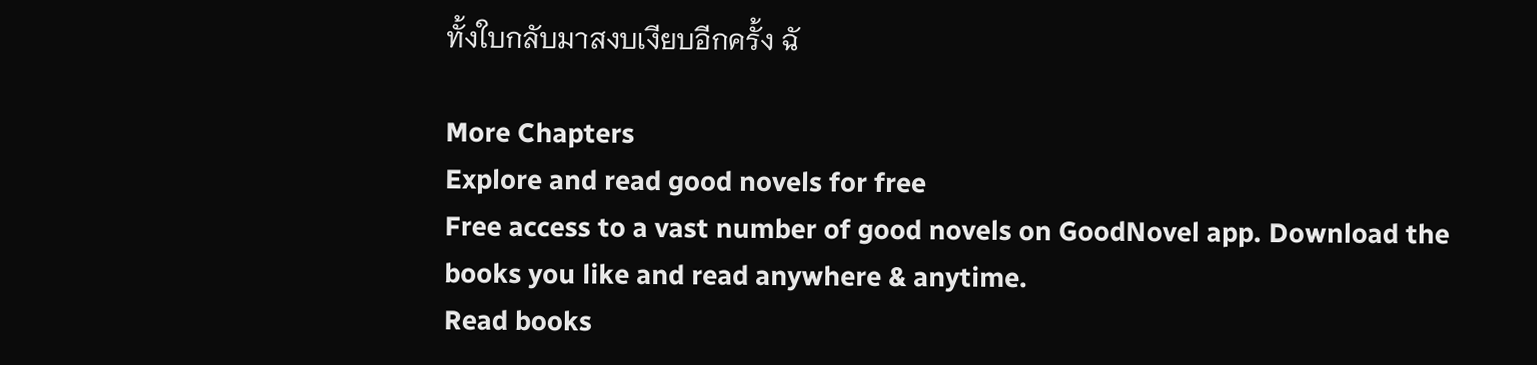ทั้งใบกลับมาสงบเงียบอีกครั้ง ฉั

More Chapters
Explore and read good novels for free
Free access to a vast number of good novels on GoodNovel app. Download the books you like and read anywhere & anytime.
Read books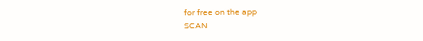for free on the app
SCAN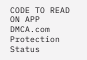CODE TO READ ON APP
DMCA.com Protection Status